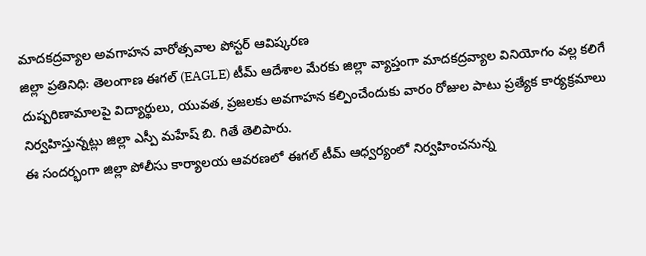మాదకద్రవ్యాల అవగాహన వారోత్సవాల పోస్టర్ ఆవిష్కరణ
జిల్లా ప్రతినిధి: తెలంగాణ ఈగల్ (EAGLE) టీమ్ ఆదేశాల మేరకు జిల్లా వ్యాప్తంగా మాదకద్రవ్యాల వినియోగం వల్ల కలిగే దుష్పరిణామాలపై విద్యార్థులు, యువత, ప్రజలకు అవగాహన కల్పించేందుకు వారం రోజుల పాటు ప్రత్యేక కార్యక్రమాలు నిర్వహిస్తున్నట్లు జిల్లా ఎస్పీ మహేష్ బి. గితే తెలిపారు.
ఈ సందర్భంగా జిల్లా పోలీసు కార్యాలయ ఆవరణలో ఈగల్ టీమ్ ఆధ్వర్యంలో నిర్వహించనున్న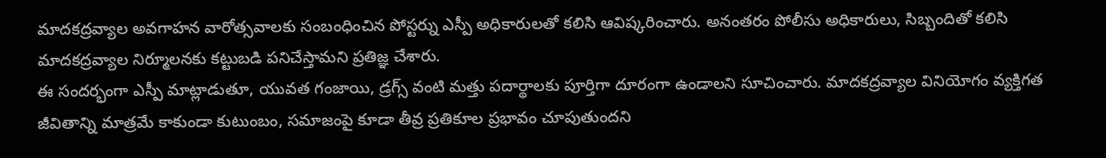మాదకద్రవ్యాల అవగాహన వారోత్సవాలకు సంబంధించిన పోస్టర్ను ఎస్పీ అధికారులతో కలిసి ఆవిష్కరించారు. అనంతరం పోలీసు అధికారులు, సిబ్బందితో కలిసి మాదకద్రవ్యాల నిర్మూలనకు కట్టుబడి పనిచేస్తామని ప్రతిజ్ఞ చేశారు.
ఈ సందర్భంగా ఎస్పీ మాట్లాడుతూ, యువత గంజాయి, డ్రగ్స్ వంటి మత్తు పదార్థాలకు పూర్తిగా దూరంగా ఉండాలని సూచించారు. మాదకద్రవ్యాల వినియోగం వ్యక్తిగత జీవితాన్ని మాత్రమే కాకుండా కుటుంబం, సమాజంపై కూడా తీవ్ర ప్రతికూల ప్రభావం చూపుతుందని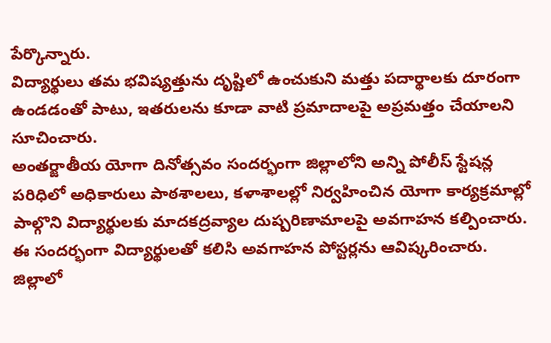పేర్కొన్నారు.
విద్యార్థులు తమ భవిష్యత్తును దృష్టిలో ఉంచుకుని మత్తు పదార్థాలకు దూరంగా ఉండడంతో పాటు, ఇతరులను కూడా వాటి ప్రమాదాలపై అప్రమత్తం చేయాలని సూచించారు.
అంతర్జాతీయ యోగా దినోత్సవం సందర్భంగా జిల్లాలోని అన్ని పోలీస్ స్టేషన్ల పరిధిలో అధికారులు పాఠశాలలు, కళాశాలల్లో నిర్వహించిన యోగా కార్యక్రమాల్లో పాల్గొని విద్యార్థులకు మాదకద్రవ్యాల దుష్పరిణామాలపై అవగాహన కల్పించారు. ఈ సందర్భంగా విద్యార్థులతో కలిసి అవగాహన పోస్టర్లను ఆవిష్కరించారు.
జిల్లాలో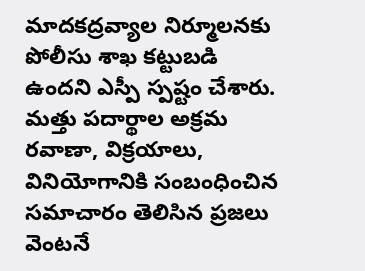మాదకద్రవ్యాల నిర్మూలనకు పోలీసు శాఖ కట్టుబడి ఉందని ఎస్పీ స్పష్టం చేశారు. మత్తు పదార్థాల అక్రమ రవాణా, విక్రయాలు, వినియోగానికి సంబంధించిన సమాచారం తెలిసిన ప్రజలు వెంటనే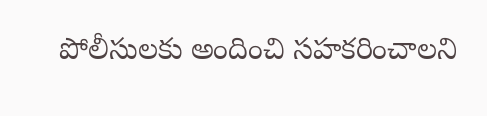పోలీసులకు అందించి సహకరించాలని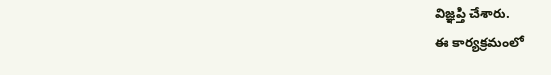విజ్ఞప్తి చేశారు.
ఈ కార్యక్రమంలో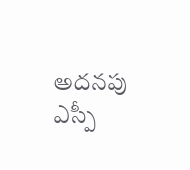అదనపు ఎస్పీ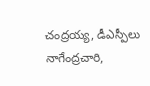చంద్రయ్య, డీఎస్పీలు నాగేంద్రచారి,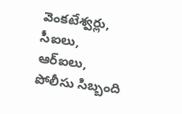వెంకటేశ్వర్లు, సీఐలు, ఆర్ఐలు, పోలీసు సిబ్బంది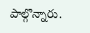పాల్గొన్నారు.